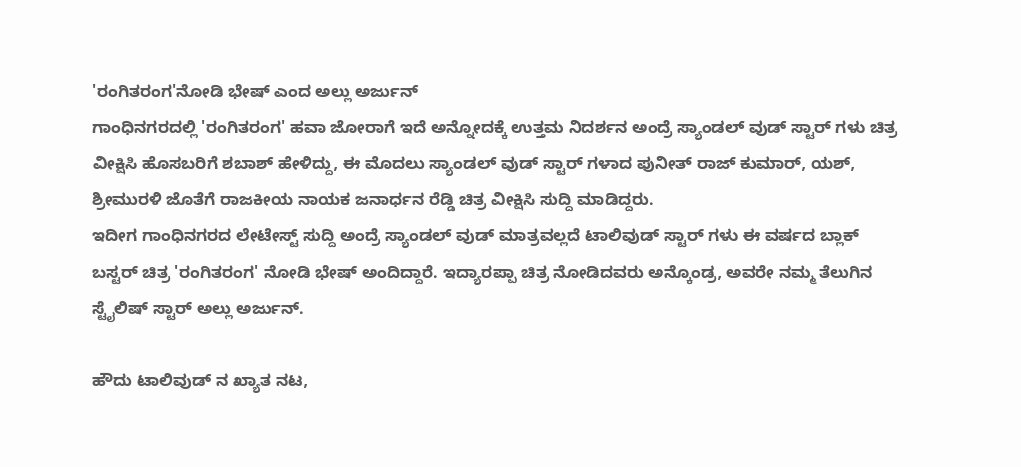'ರಂಗಿತರಂಗ'ನೋಡಿ ಭೇಷ್ ಎಂದ ಅಲ್ಲು ಅರ್ಜುನ್
ಗಾಂಧಿನಗರದಲ್ಲಿ 'ರಂಗಿತರಂಗ' ಹವಾ ಜೋರಾಗೆ ಇದೆ ಅನ್ನೋದಕ್ಕೆ ಉತ್ತಮ ನಿದರ್ಶನ ಅಂದ್ರೆ ಸ್ಯಾಂಡಲ್ ವುಡ್ ಸ್ಟಾರ್ ಗಳು ಚಿತ್ರ ವೀಕ್ಷಿಸಿ ಹೊಸಬರಿಗೆ ಶಬಾಶ್ ಹೇಳಿದ್ದು, ಈ ಮೊದಲು ಸ್ಯಾಂಡಲ್ ವುಡ್ ಸ್ಟಾರ್ ಗಳಾದ ಪುನೀತ್ ರಾಜ್ ಕುಮಾರ್, ಯಶ್, ಶ್ರೀಮುರಳಿ ಜೊತೆಗೆ ರಾಜಕೀಯ ನಾಯಕ ಜನಾರ್ಧನ ರೆಡ್ಡಿ ಚಿತ್ರ ವೀಕ್ಷಿಸಿ ಸುದ್ದಿ ಮಾಡಿದ್ದರು.
ಇದೀಗ ಗಾಂಧಿನಗರದ ಲೇಟೇಸ್ಟ್ ಸುದ್ದಿ ಅಂದ್ರೆ ಸ್ಯಾಂಡಲ್ ವುಡ್ ಮಾತ್ರವಲ್ಲದೆ ಟಾಲಿವುಡ್ ಸ್ಟಾರ್ ಗಳು ಈ ವರ್ಷದ ಬ್ಲಾಕ್ ಬಸ್ಟರ್ ಚಿತ್ರ 'ರಂಗಿತರಂಗ' ನೋಡಿ ಭೇಷ್ ಅಂದಿದ್ದಾರೆ. ಇದ್ಯಾರಪ್ಪಾ ಚಿತ್ರ ನೋಡಿದವರು ಅನ್ಕೊಂಡ್ರ, ಅವರೇ ನಮ್ಮ ತೆಲುಗಿನ ಸ್ಟೈಲಿಷ್ ಸ್ಟಾರ್ ಅಲ್ಲು ಅರ್ಜುನ್.

ಹೌದು ಟಾಲಿವುಡ್ ನ ಖ್ಯಾತ ನಟ,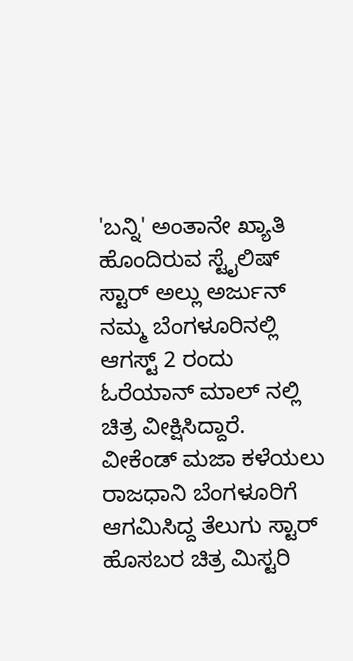'ಬನ್ನಿ' ಅಂತಾನೇ ಖ್ಯಾತಿ ಹೊಂದಿರುವ ಸ್ಟೈಲಿಷ್ ಸ್ಟಾರ್ ಅಲ್ಲು ಅರ್ಜುನ್ ನಮ್ಮ ಬೆಂಗಳೂರಿನಲ್ಲಿ ಆಗಸ್ಟ್ 2 ರಂದು ಓರೆಯಾನ್ ಮಾಲ್ ನಲ್ಲಿ ಚಿತ್ರ ವೀಕ್ಷಿಸಿದ್ದಾರೆ.
ವೀಕೆಂಡ್ ಮಜಾ ಕಳೆಯಲು ರಾಜಧಾನಿ ಬೆಂಗಳೂರಿಗೆ ಆಗಮಿಸಿದ್ದ ತೆಲುಗು ಸ್ಟಾರ್ ಹೊಸಬರ ಚಿತ್ರ ಮಿಸ್ಟರಿ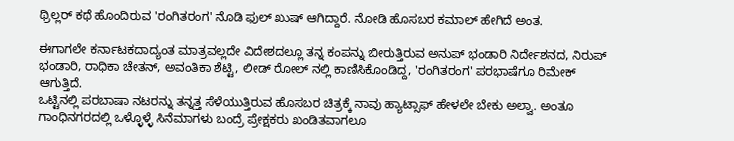ಥ್ರಿಲ್ಲರ್ ಕಥೆ ಹೊಂದಿರುವ 'ರಂಗಿತರಂಗ' ನೊಡಿ ಫುಲ್ ಖುಷ್ ಆಗಿದ್ದಾರೆ. ನೋಡಿ ಹೊಸಬರ ಕಮಾಲ್ ಹೇಗಿದೆ ಅಂತ.

ಈಗಾಗಲೇ ಕರ್ನಾಟಕದಾದ್ಯಂತ ಮಾತ್ರವಲ್ಲದೇ ವಿದೇಶದಲ್ಲೂ ತನ್ನ ಕಂಪನ್ನು ಬೀರುತ್ತಿರುವ ಅನುಪ್ ಭಂಡಾರಿ ನಿರ್ದೇಶನದ, ನಿರುಪ್ ಭಂಡಾರಿ, ರಾಧಿಕಾ ಚೇತನ್, ಅವಂತಿಕಾ ಶೆಟ್ಟಿ, ಲೀಡ್ ರೋಲ್ ನಲ್ಲಿ ಕಾಣಿಸಿಕೊಂಡಿದ್ದ, 'ರಂಗಿತರಂಗ' ಪರಭಾಷೆಗೂ ರಿಮೇಕ್ ಆಗುತ್ತಿದೆ.
ಒಟ್ಟಿನಲ್ಲಿ ಪರಬಾಷಾ ನಟರನ್ನು ತನ್ನತ್ತ ಸೆಳೆಯುತ್ತಿರುವ ಹೊಸಬರ ಚಿತ್ರಕ್ಕೆ ನಾವು ಹ್ಯಾಟ್ಸಾಫ್ ಹೇಳಲೇ ಬೇಕು ಅಲ್ವಾ. ಅಂತೂ ಗಾಂಧಿನಗರದಲ್ಲಿ ಒಳ್ಳೊಳ್ಳೆ ಸಿನೆಮಾಗಳು ಬಂದ್ರೆ ಪ್ರೇಕ್ಷಕರು ಖಂಡಿತವಾಗಲೂ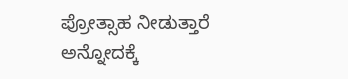ಪ್ರೋತ್ಸಾಹ ನೀಡುತ್ತಾರೆ ಅನ್ನೋದಕ್ಕೆ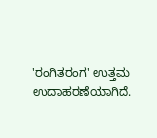'ರಂಗಿತರಂಗ' ಉತ್ತಮ ಉದಾಹರಣೆಯಾಗಿದೆ.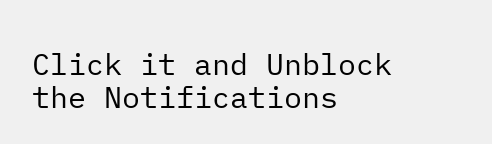Click it and Unblock the Notifications